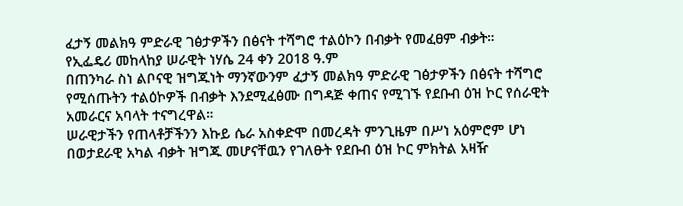ፈታኝ መልክዓ ምድራዊ ገፅታዎችን በፅናት ተሻግሮ ተልዕኮን በብቃት የመፈፀም ብቃት።
የኢፌዴሪ መከላከያ ሠራዊት ነሃሴ 24 ቀን 2018 ዓ.ም
በጠንካራ ስነ ልቦናዊ ዝግጁነት ማንኛውንም ፈታኝ መልክዓ ምድራዊ ገፅታዎችን በፅናት ተሻግሮ የሚሰጡትን ተልዕኮዎች በብቃት እንደሚፈፅሙ በግዳጅ ቀጠና የሚገኙ የደቡብ ዕዝ ኮር የሰራዊት አመራርና አባላት ተናግረዋል።
ሠራዊታችን የጠላቶቻችንን እኩይ ሴራ አስቀድሞ በመረዳት ምንጊዜም በሥነ አዕምሮም ሆነ በወታደራዊ አካል ብቃት ዝግጁ መሆናቸዉን የገለፁት የደቡብ ዕዝ ኮር ምክትል አዛዥ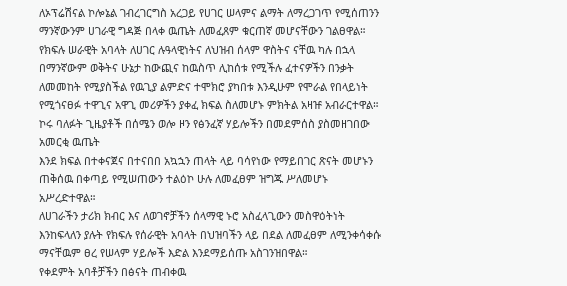ለኦፕሬሽናል ኮሎኔል ገብረገርግስ አረጋይ የሀገር ሠላምና ልማት ለማረጋገጥ የሚሰጠንን ማንኛውንም ሀገራዊ ግዳጅ በላቀ ዉጤት ለመፈጸም ቁርጠኛ መሆናቸውን ገልፀዋል።
የክፍሉ ሠራዊት አባላት ለሀገር ሉዓላዊነትና ለህዝብ ሰላም ዋስትና ናቸዉ ካሉ በኋላ በማንኛውም ወቅትና ሁኔታ ከውጪና ከዉስጥ ሊከሰቱ የሚችሉ ፈተናዎችን በንቃት ለመመከት የሚያስችል የዉጊያ ልምድና ተሞክሮ ያካበቱ እንዲሁም የሞራል የበላይነት የሚጎናፀፉ ተዋጊና አዋጊ መሪዎችን ያቀፈ ክፍል ስለመሆኑ ምክትል አዛዡ አብራርተዋል።
ኮሩ ባለፉት ጊዜያቶች በሰሜን ወሎ ዞን የፅንፈኛ ሃይሎችን በመደምሰስ ያስመዘገበው አመርቂ ዉጤት
እንደ ክፍል በተቀናጀና በተናበበ አኳኋን ጠላት ላይ ባሳየነው የማይበገር ጽናት መሆኑን ጠቅሰዉ በቀጣይ የሚሠጠውን ተልዕኮ ሁሉ ለመፈፀም ዝግጁ ሥለመሆኑ አሥረድተዋል።
ለሀገራችን ታሪክ ክብር እና ለወገኖቻችን ሰላማዊ ኑሮ አስፈላጊውን መስዋዕትነት እንከፍላለን ያሉት የክፍሉ የሰራዊት አባላት በህዝባችን ላይ በደል ለመፈፀም ለሚንቀሳቀሱ ማናቸዉም ፀረ የሠላም ሃይሎች እድል እንደማይሰጡ አስገንዝበዋል።
የቀደምት አባቶቻችን በፅናት ጠብቀዉ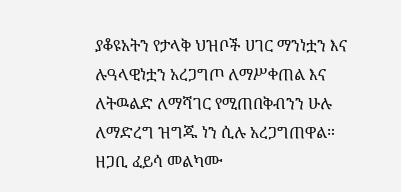ያቆዩአትን የታላቅ ህዝቦች ሀገር ማንነቷን እና ሉዓላዊነቷን አረጋግጦ ለማሥቀጠል እና ለትዉልድ ለማሻገር የሚጠበቅብንን ሁሉ ለማድረግ ዝግጁ ነን ሲሉ አረጋግጠዋል።
ዘጋቢ ፈይሳ መልካሙ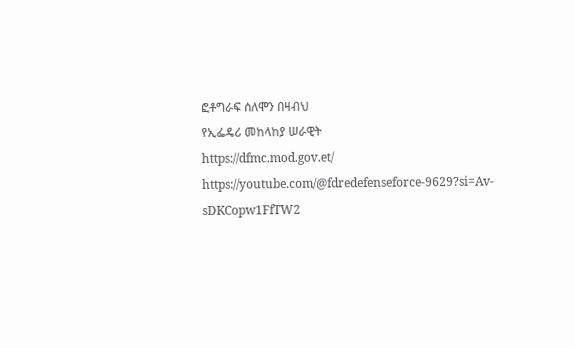ፎቶግራፍ ሰለሞን በዛብህ
የኢፌዴሪ መከላከያ ሠራዊት
https://dfmc.mod.gov.et/
https://youtube.com/@fdredefenseforce-9629?si=Av-sDKCopw1FfTW2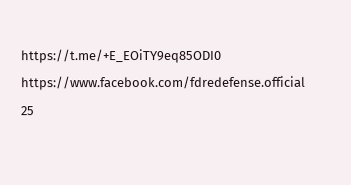https://t.me/+E_EOiTY9eq85ODI0
https://www.facebook.com/fdredefense.official
25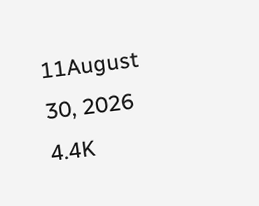11August 30, 2026 4.4K